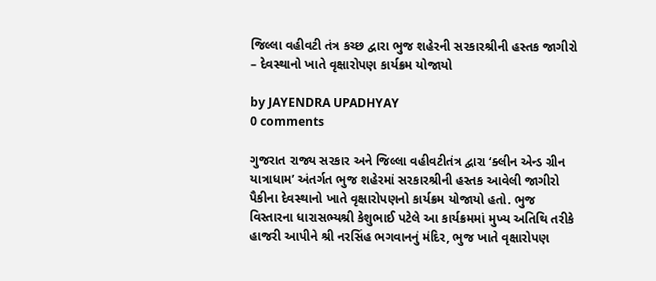જિલ્લા વહીવટી તંત્ર કચ્છ દ્વારા ભુજ શહેરની સરકારશ્રીની હસ્તક જાગીરો – દેવસ્થાનો ખાતે વૃક્ષારોપણ કાર્યક્રમ યોજાયો

by JAYENDRA UPADHYAY
0 comments

ગુજરાત રાજ્ય સરકાર અને જિલ્લા વહીવટીતંત્ર દ્વારા ‘ક્લીન એન્ડ ગ્રીન યાત્રાધામ’ અંતર્ગત ભુજ શહેરમાં સરકારશ્રીની હસ્તક આવેલી જાગીરો પૈકીના દેવસ્થાનો ખાતે વૃક્ષારોપણનો કાર્યક્રમ યોજાયો હતો. ભુજ વિસ્તારના ધારાસભ્યશ્રી કેશુભાઈ પટેલે આ કાર્યક્રમમાં મુખ્ય અતિથિ તરીકે હાજરી આપીને શ્રી નરસિંહ ભગવાનનું મંદિર, ભુજ ખાતે વૃક્ષારોપણ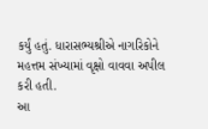કર્યું હતું. ધારાસભ્યશ્રીએ નાગરિકોને મહત્તમ સંખ્યામાં વૃક્ષો વાવવા અપીલ કરી હતી.
આ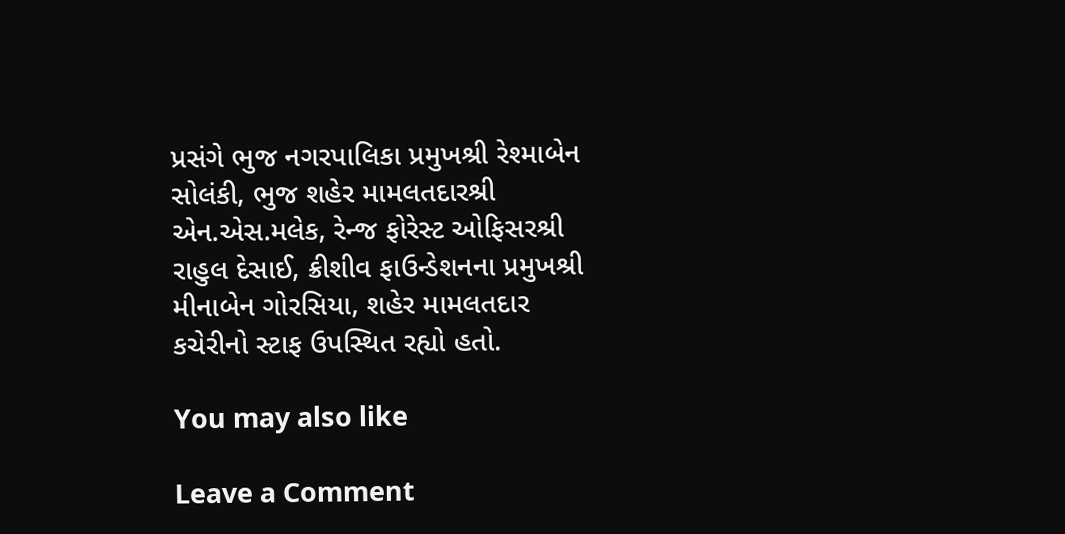પ્રસંગે ભુજ નગરપાલિકા પ્રમુખશ્રી રેશ્માબેન સોલંકી, ભુજ શહેર મામલતદારશ્રી એન.એસ.મલેક, રેન્જ ફોરેસ્ટ ઓફિસરશ્રી રાહુલ દેસાઈ, ક્રીશીવ ફાઉન્ડેશનના પ્રમુખશ્રી મીનાબેન ગોરસિયા, શહેર મામલતદાર કચેરીનો સ્ટાફ ઉપસ્થિત રહ્યો હતો.

You may also like

Leave a Comment